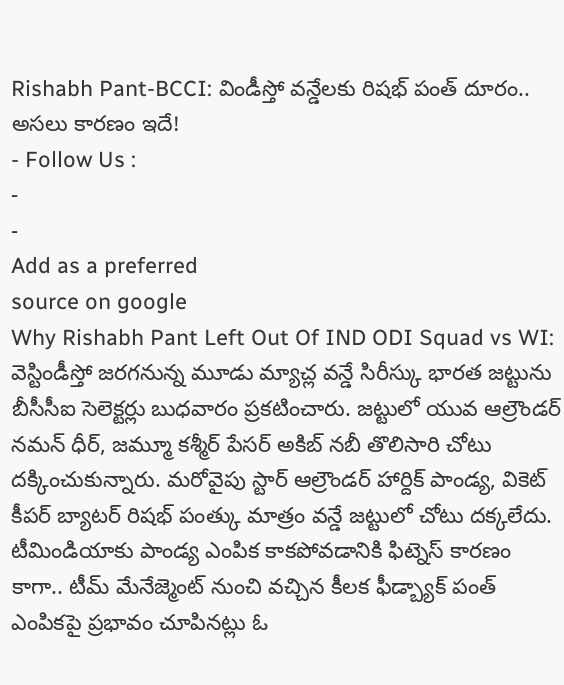Rishabh Pant-BCCI: విండీస్తో వన్డేలకు రిషభ్ పంత్ దూరం.. అసలు కారణం ఇదే!
- Follow Us :
-
-
Add as a preferred
source on google
Why Rishabh Pant Left Out Of IND ODI Squad vs WI: వెస్టిండీస్తో జరగనున్న మూడు మ్యాచ్ల వన్డే సిరీస్కు భారత జట్టును బీసీసీఐ సెలెక్టర్లు బుధవారం ప్రకటించారు. జట్టులో యువ ఆల్రౌండర్ నమన్ ధీర్, జమ్మూ కశ్మీర్ పేసర్ అకిబ్ నబీ తొలిసారి చోటు దక్కించుకున్నారు. మరోవైపు స్టార్ ఆల్రౌండర్ హార్దిక్ పాండ్య, వికెట్ కీపర్ బ్యాటర్ రిషభ్ పంత్కు మాత్రం వన్డే జట్టులో చోటు దక్కలేదు. టీమిండియాకు పాండ్య ఎంపిక కాకపోవడానికి ఫిట్నెస్ కారణం కాగా.. టీమ్ మేనేజ్మెంట్ నుంచి వచ్చిన కీలక ఫీడ్బ్యాక్ పంత్ ఎంపికపై ప్రభావం చూపినట్లు ఓ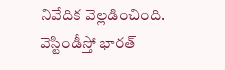నివేదిక వెల్లడించింది.
వెస్టిండీస్తో భారత్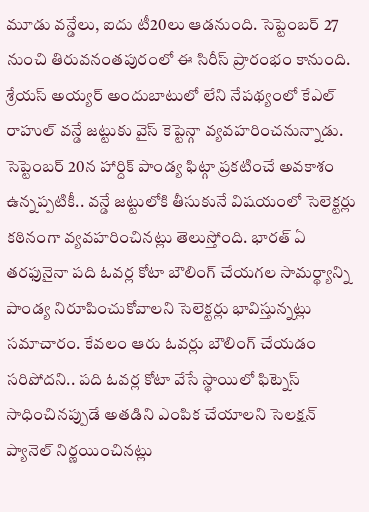మూడు వన్డేలు, ఐదు టీ20లు ఆడనుంది. సెప్టెంబర్ 27 నుంచి తిరువనంతపురంలో ఈ సిరీస్ ప్రారంభం కానుంది. శ్రేయస్ అయ్యర్ అందుబాటులో లేని నేపథ్యంలో కేఎల్ రాహుల్ వన్డే జట్టుకు వైస్ కెప్టెన్గా వ్యవహరించనున్నాడు. సెప్టెంబర్ 20న హార్దిక్ పాండ్య ఫిట్గా ప్రకటించే అవకాశం ఉన్నప్పటికీ.. వన్డే జట్టులోకి తీసుకునే విషయంలో సెలెక్టర్లు కఠినంగా వ్యవహరించినట్లు తెలుస్తోంది. భారత్ ఏ తరఫునైనా పది ఓవర్ల కోటా బౌలింగ్ చేయగల సామర్థ్యాన్ని పాండ్య నిరూపించుకోవాలని సెలెక్టర్లు భావిస్తున్నట్లు సమాచారం. కేవలం ఆరు ఓవర్లు బౌలింగ్ చేయడం సరిపోదని.. పది ఓవర్ల కోటా వేసే స్థాయిలో ఫిట్నెస్ సాధించినప్పుడే అతడిని ఎంపిక చేయాలని సెలక్షన్ ప్యానెల్ నిర్ణయించినట్లు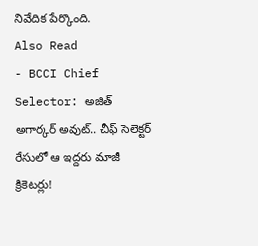నివేదిక పేర్కొంది.
Also Read
- BCCI Chief Selector: అజిత్ అగార్కర్ అవుట్.. చీఫ్ సెలెక్టర్ రేసులో ఆ ఇద్దరు మాజీ క్రికెటర్లు!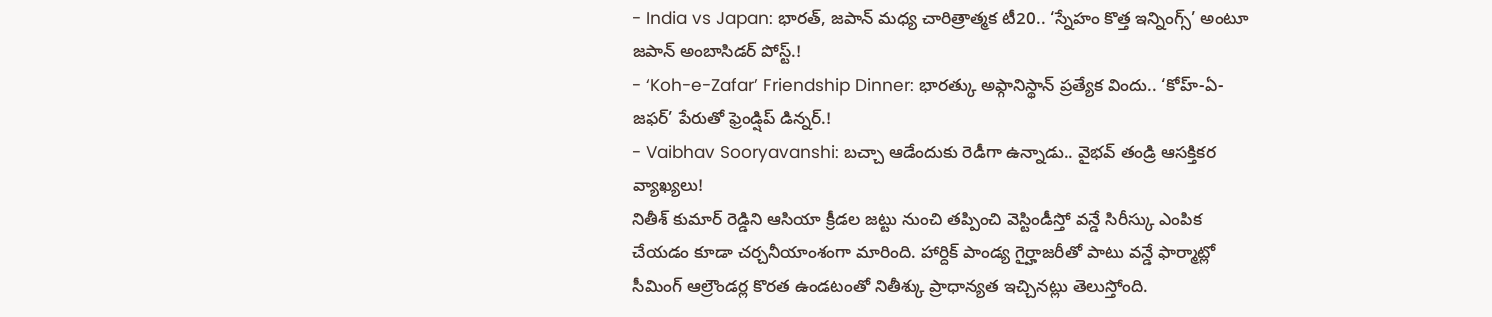- India vs Japan: భారత్, జపాన్ మధ్య చారిత్రాత్మక టీ20.. ‘స్నేహం కొత్త ఇన్నింగ్స్’ అంటూ జపాన్ అంబాసిడర్ పోస్ట్.!
- ‘Koh-e-Zafar’ Friendship Dinner: భారత్కు అఫ్గానిస్థాన్ ప్రత్యేక విందు.. ‘కోహ్-ఏ-జఫర్’ పేరుతో ఫ్రెండ్షిప్ డిన్నర్.!
- Vaibhav Sooryavanshi: బచ్చా ఆడేందుకు రెడీగా ఉన్నాడు.. వైభవ్ తండ్రి ఆసక్తికర వ్యాఖ్యలు!
నితీశ్ కుమార్ రెడ్డిని ఆసియా క్రీడల జట్టు నుంచి తప్పించి వెస్టిండీస్తో వన్డే సిరీస్కు ఎంపిక చేయడం కూడా చర్చనీయాంశంగా మారింది. హార్దిక్ పాండ్య గైర్హాజరీతో పాటు వన్డే ఫార్మాట్లో సీమింగ్ ఆల్రౌండర్ల కొరత ఉండటంతో నితీశ్కు ప్రాధాన్యత ఇచ్చినట్లు తెలుస్తోంది.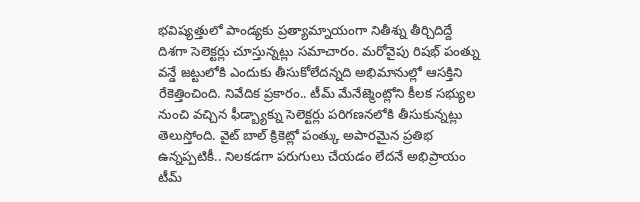భవిష్యత్తులో పాండ్యకు ప్రత్యామ్నాయంగా నితీశ్ను తీర్చిదిద్దే దిశగా సెలెక్టర్లు చూస్తున్నట్లు సమాచారం. మరోవైపు రిషభ్ పంత్ను వన్డే జట్టులోకి ఎందుకు తీసుకోలేదన్నది అభిమానుల్లో ఆసక్తిని రేకెత్తించింది. నివేదిక ప్రకారం.. టీమ్ మేనేజ్మెంట్లోని కీలక సభ్యుల నుంచి వచ్చిన ఫీడ్బ్యాక్ను సెలెక్టర్లు పరిగణనలోకి తీసుకున్నట్లు తెలుస్తోంది. వైట్ బాల్ క్రికెట్లో పంత్కు అపారమైన ప్రతిభ ఉన్నప్పటికీ.. నిలకడగా పరుగులు చేయడం లేదనే అభిప్రాయం టీమ్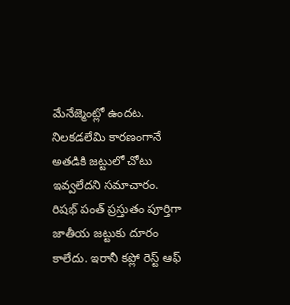మేనేజ్మెంట్లో ఉందట. నిలకడలేమి కారణంగానే అతడికి జట్టులో చోటు ఇవ్వలేదని సమాచారం.
రిషభ్ పంత్ ప్రస్తుతం పూర్తిగా జాతీయ జట్టుకు దూరం కాలేదు. ఇరానీ కప్లో రెస్ట్ ఆఫ్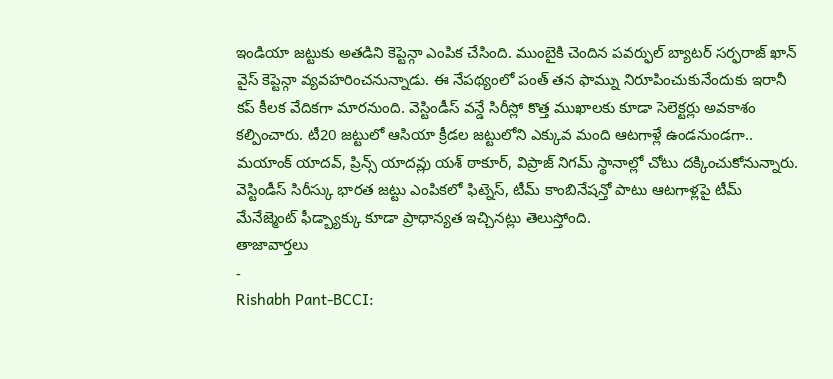ఇండియా జట్టుకు అతడిని కెప్టెన్గా ఎంపిక చేసింది. ముంబైకి చెందిన పవర్ఫుల్ బ్యాటర్ సర్ఫరాజ్ ఖాన్ వైస్ కెప్టెన్గా వ్యవహరించనున్నాడు. ఈ నేపథ్యంలో పంత్ తన ఫామ్ను నిరూపించుకునేందుకు ఇరానీ కప్ కీలక వేదికగా మారనుంది. వెస్టిండీస్ వన్డే సిరీస్లో కొత్త ముఖాలకు కూడా సెలెక్టర్లు అవకాశం కల్పించారు. టీ20 జట్టులో ఆసియా క్రీడల జట్టులోని ఎక్కువ మంది ఆటగాళ్లే ఉండనుండగా.. మయాంక్ యాదవ్, ప్రిన్స్ యాదవ్లు యశ్ ఠాకూర్, విప్రాజ్ నిగమ్ స్థానాల్లో చోటు దక్కించుకోనున్నారు. వెస్టిండీస్ సిరీస్కు భారత జట్టు ఎంపికలో ఫిట్నెస్, టీమ్ కాంబినేషన్తో పాటు ఆటగాళ్లపై టీమ్ మేనేజ్మెంట్ ఫీడ్బ్యాక్కు కూడా ప్రాధాన్యత ఇచ్చినట్లు తెలుస్తోంది.
తాజావార్తలు
-
Rishabh Pant-BCCI: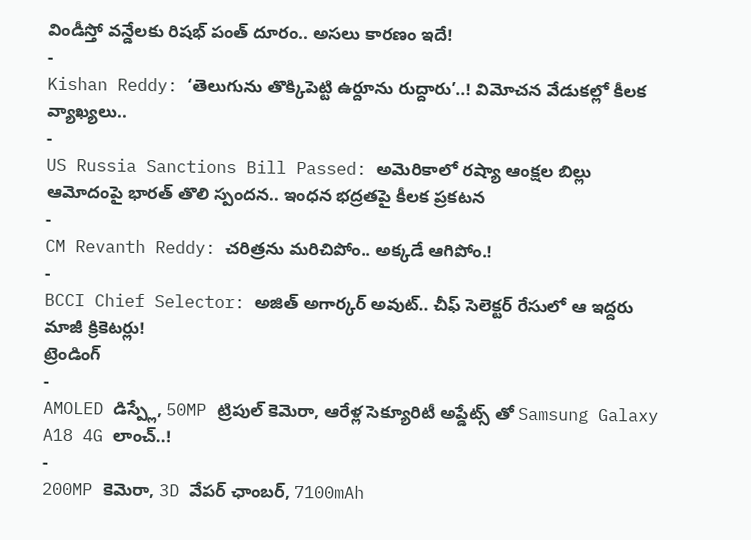విండీస్తో వన్డేలకు రిషభ్ పంత్ దూరం.. అసలు కారణం ఇదే!
-
Kishan Reddy: ‘తెలుగును తొక్కిపెట్టి ఉర్దూను రుద్దారు’..! విమోచన వేడుకల్లో కీలక వ్యాఖ్యలు..
-
US Russia Sanctions Bill Passed: అమెరికాలో రష్యా ఆంక్షల బిల్లు ఆమోదంపై భారత్ తొలి స్పందన.. ఇంధన భద్రతపై కీలక ప్రకటన
-
CM Revanth Reddy: చరిత్రను మరిచిపోం.. అక్కడే ఆగిపోం.!
-
BCCI Chief Selector: అజిత్ అగార్కర్ అవుట్.. చీఫ్ సెలెక్టర్ రేసులో ఆ ఇద్దరు మాజీ క్రికెటర్లు!
ట్రెండింగ్
-
AMOLED డిస్ప్లే, 50MP ట్రిపుల్ కెమెరా, ఆరేళ్ల సెక్యూరిటీ అప్డేట్స్ తో Samsung Galaxy A18 4G లాంచ్..!
-
200MP కెమెరా, 3D వేపర్ ఛాంబర్, 7100mAh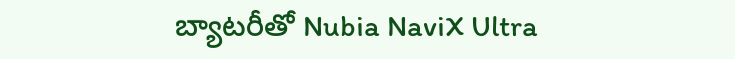బ్యాటరీతో Nubia NaviX Ultra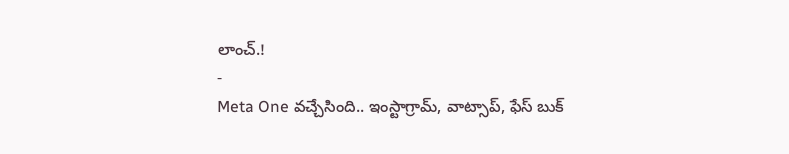లాంచ్.!
-
Meta One వచ్చేసింది.. ఇంస్టాగ్రామ్, వాట్సాప్, ఫేస్ బుక్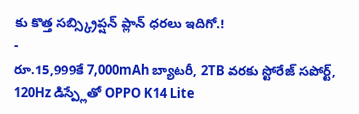కు కొత్త సబ్స్క్రిప్షన్ ప్లాన్ ధరలు ఇదిగో.!
-
రూ.15,999కే 7,000mAh బ్యాటరీ, 2TB వరకు స్టోరేజ్ సపోర్ట్, 120Hz డిస్ప్లేతో OPPO K14 Lite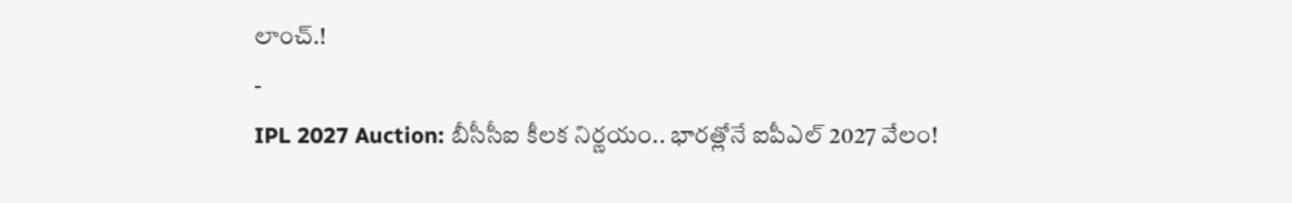లాంచ్.!
-
IPL 2027 Auction: బీసీసీఐ కీలక నిర్ణయం.. భారత్లోనే ఐపీఎల్ 2027 వేలం!